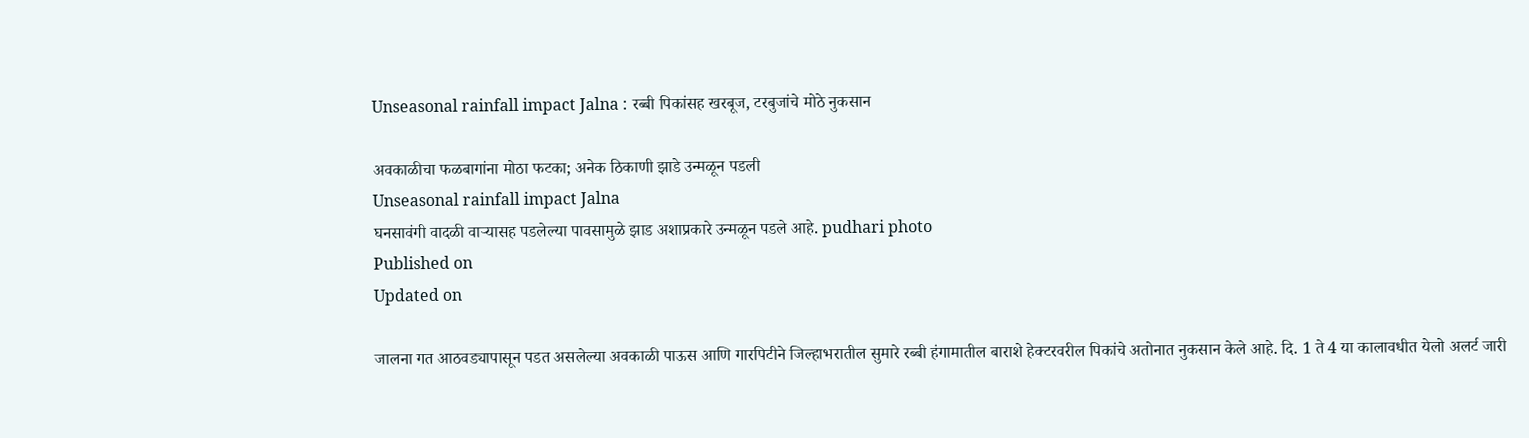Unseasonal rainfall impact Jalna : रब्बी पिकांसह खरबूज, टरबुजांचे मोठे नुकसान

अवकाळीचा फळबागांना मोठा फटका; अनेक ठिकाणी झाडे उन्मळून पडली
Unseasonal rainfall impact Jalna
घनसावंगी वादळी वाऱ्यासह पडलेल्या पावसामुळे झाड अशाप्रकारे उन्मळून पडले आहे. pudhari photo
Published on
Updated on

जालना गत आठवड्यापासून पडत असलेल्या अवकाळी पाऊस आणि गारपिटीने जिल्हाभरातील सुमारे रब्बी हंगामातील बाराशे हेक्टरवरील पिकांचे अतोनात नुकसान केले आहे. दि. 1 ते 4 या कालावधीत येलो अलर्ट जारी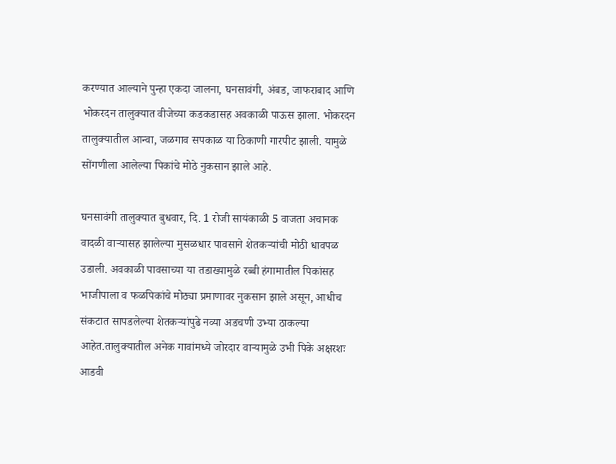करण्यात आल्याने पुन्हा एकदा जालना, घनसावंगी, अंबड, जाफराबाद आणि भोकरदन तालुक्यात वीजेच्या कडकडासह अवकाळी पाऊस झाला. भोकरदन तालुक्यातील आन्वा, जळगाव सपकाळ या ठिकाणी गारपीट झाली. यामुळे सोंगणीला आलेल्या पिकांचे मोठे नुकसान झाले आहे.

घनसावंगी तालुक्यात बुधवार, दि. 1 रोजी सायंकाळी 5 वाजता अचानक वादळी वाऱ्यासह झालेल्या मुसळधार पावसाने शेतकऱ्यांची मोठी धावपळ उडाली. अवकाळी पावसाच्या या तडाख्यामुळे रब्बी हंगामातील पिकांसह भाजीपाला व फळपिकांचे मोठ्या प्रमाणावर नुकसान झाले असून, आधीच संकटात सापडलेल्या शेतकऱ्यांपुढे नव्या अडचणी उभ्या ठाकल्या आहेत.तालुक्यातील अनेक गावांमध्ये जोरदार वाऱ्यामुळे उभी पिके अक्षरशः आडवी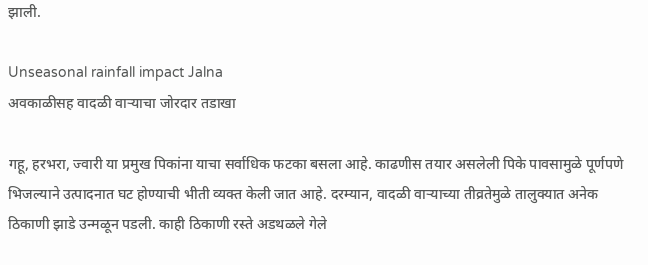झाली.

Unseasonal rainfall impact Jalna
अवकाळीसह वादळी वाऱ्याचा जोरदार तडाखा

गहू, हरभरा, ज्वारी या प्रमुख पिकांना याचा सर्वाधिक फटका बसला आहे. काढणीस तयार असलेली पिके पावसामुळे पूर्णपणे भिजल्याने उत्पादनात घट होण्याची भीती व्यक्त केली जात आहे. दरम्यान, वादळी वाऱ्याच्या तीव्रतेमुळे तालुक्यात अनेक ठिकाणी झाडे उन्मळून पडली. काही ठिकाणी रस्ते अडथळले गेले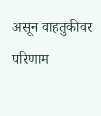असून वाहतुकीवर परिणाम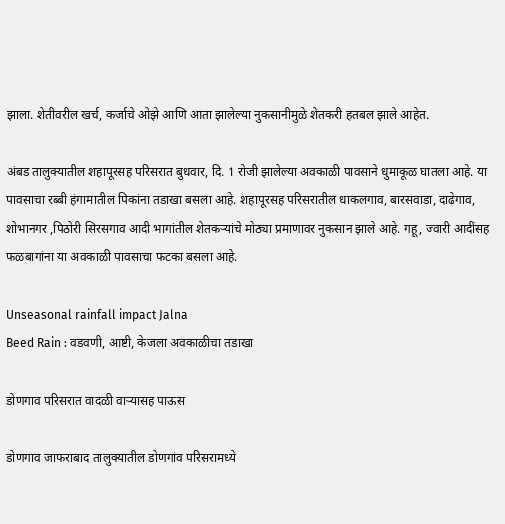झाला. शेतीवरील खर्च, कर्जाचे ओझे आणि आता झालेल्या नुकसानीमुळे शेतकरी हतबल झाले आहेत.

अंबड तालुक्यातील शहापूरसह परिसरात बुधवार, दि. 1 रोजी झालेल्या अवकाळी पावसाने धुमाकूळ घातला आहे. या पावसाचा रब्बी हंगामातील पिकांना तडाखा बसला आहे. शहापूरसह परिसरातील धाकलगाव, बारसवाडा, दाढेगाव, शोभानगर ,पिठोरी सिरसगाव आदी भागांतील शेतकऱ्यांचे मोठ्या प्रमाणावर नुकसान झाले आहे. गहू, ज्वारी आदींसह फळबागांना या अवकाळी पावसाचा फटका बसला आहे.

Unseasonal rainfall impact Jalna
Beed Rain : वडवणी, आष्टी, केजला अवकाळीचा तडाखा

डोणगाव परिसरात वादळी वाऱ्यासह पाऊस

डोणगाव जाफराबाद तालुक्यातील डोणगांव परिसरामध्ये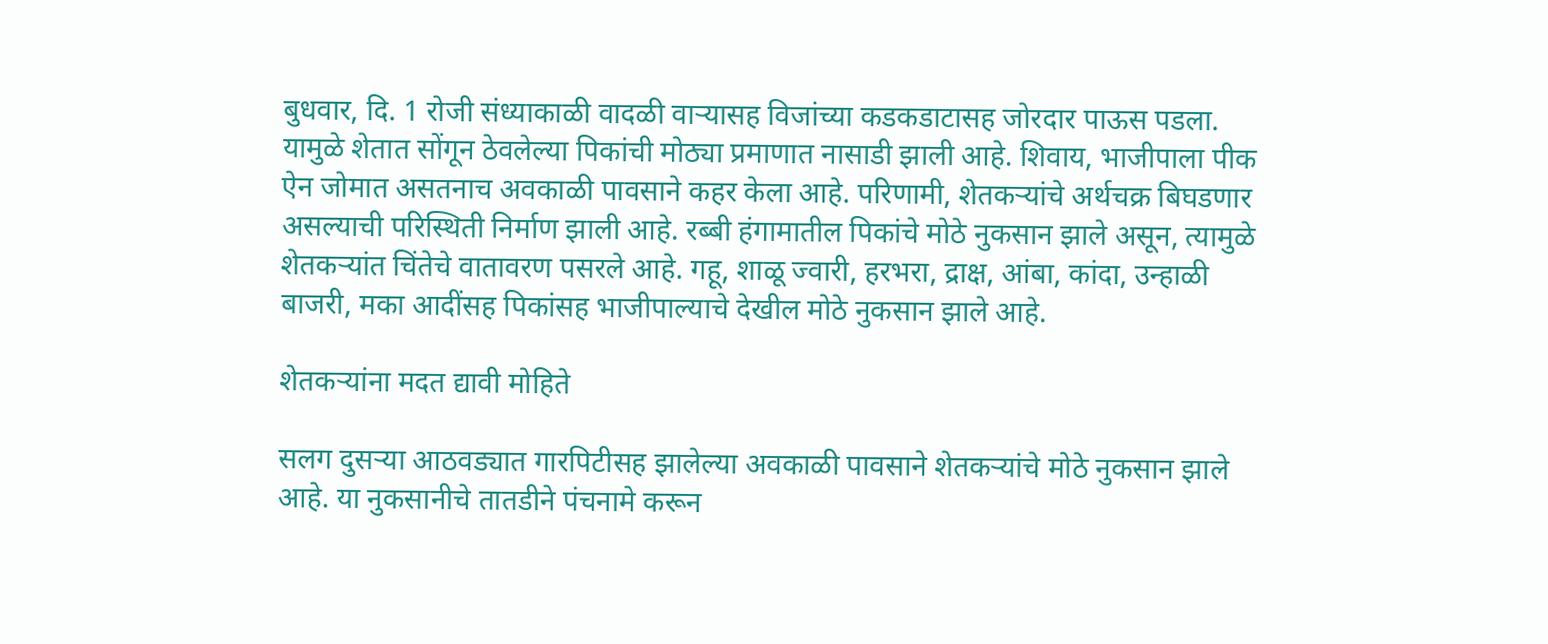बुधवार, दि. 1 रोजी संध्याकाळी वादळी वाऱ्यासह विजांच्या कडकडाटासह जोरदार पाऊस पडला. यामुळे शेतात सोंगून ठेवलेल्या पिकांची मोठ्या प्रमाणात नासाडी झाली आहे. शिवाय, भाजीपाला पीक ऐन जोमात असतनाच अवकाळी पावसाने कहर केला आहे. परिणामी, शेतकऱ्यांचे अर्थचक्र बिघडणार असल्याची परिस्थिती निर्माण झाली आहे. रब्बी हंगामातील पिकांचे मोठे नुकसान झाले असून, त्यामुळे शेतकऱ्यांत चिंतेचे वातावरण पसरले आहे. गहू, शाळू ज्वारी, हरभरा, द्राक्ष, आंबा, कांदा, उन्हाळी बाजरी, मका आदींसह पिकांसह भाजीपाल्याचे देखील मोठे नुकसान झाले आहे.

शेतकऱ्यांना मदत द्यावी मोहिते

सलग दुसऱ्या आठवड्यात गारपिटीसह झालेल्या अवकाळी पावसाने शेतकऱ्यांचे मोठे नुकसान झाले आहे. या नुकसानीचे तातडीने पंचनामे करून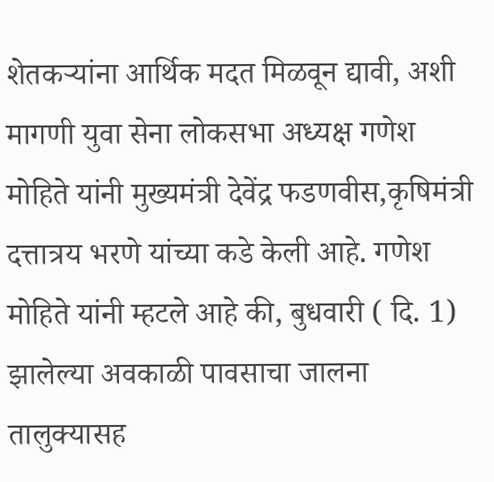शेतकऱ्यांना आर्थिक मदत मिळवून द्यावी, अशी मागणी युवा सेना लोकसभा अध्यक्ष गणेश मोहिते यांनी मुख्यमंत्री देवेंद्र फडणवीस,कृषिमंत्री दत्तात्रय भरणे यांच्या कडे केली आहे. गणेश मोहिते यांनी म्हटले आहे की, बुधवारी ( दि. 1) झालेल्या अवकाळी पावसाचा जालना तालुक्यासह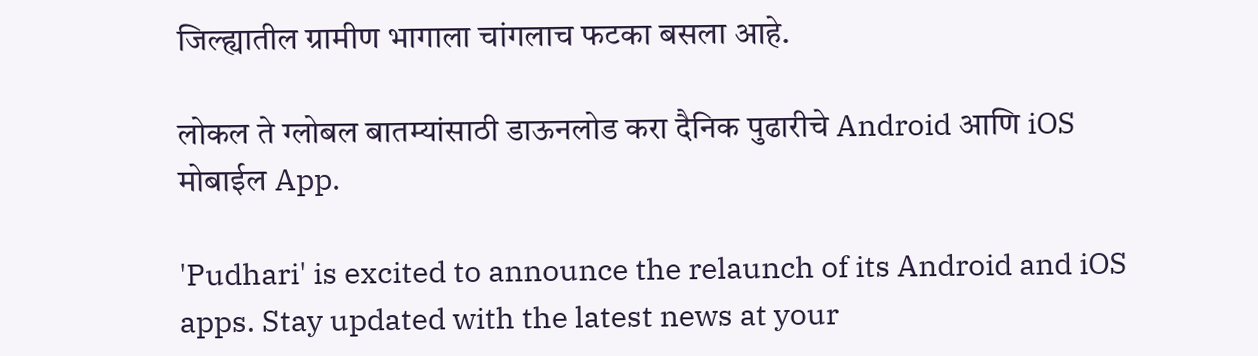जिल्ह्यातील ग्रामीण भागाला चांगलाच फटका बसला आहे.

लोकल ते ग्लोबल बातम्यांसाठी डाऊनलोड करा दैनिक पुढारीचे Android आणि iOS मोबाईल App.

'Pudhari' is excited to announce the relaunch of its Android and iOS apps. Stay updated with the latest news at your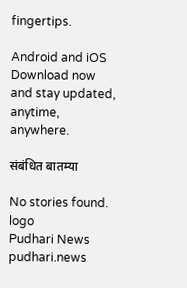fingertips.

Android and iOS Download now and stay updated, anytime, anywhere.

संबंधित बातम्या

No stories found.
logo
Pudhari News
pudhari.news